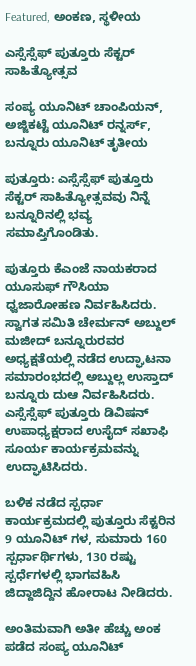Featured, ಅಂಕಣ, ಸ್ಥಳೀಯ

ಎಸ್ಸೆಸ್ಸೆಫ್ ಪುತ್ತೂರು ಸೆಕ್ಟರ್ ಸಾಹಿತ್ಯೋತ್ಸವ

ಸಂಪ್ಯ ಯೂನಿಟ್ ಚಾಂಪಿಯನ್, ಅಜ್ಜಿಕಟ್ಟೆ ಯೂನಿಟ್ ರನ್ನರ್ಸ್, ಬನ್ನೂರು ಯೂನಿಟ್ ತೃತೀಯ

ಪುತ್ತೂರು: ಎಸ್ಸೆಸ್ಸೆಫ್ ಪುತ್ತೂರು ಸೆಕ್ಟರ್ ಸಾಹಿತ್ಯೋತ್ಸವವು ನಿನ್ನೆ ಬನ್ನೂರಿನಲ್ಲಿ ಭವ್ಯ ಸಮಾಪ್ತಿಗೊಂಡಿತು.

ಪುತ್ತೂರು ಕೆಎಂಜೆ ನಾಯಕರಾದ ಯೂಸುಫ್ ಗೌಸಿಯಾ ಧ್ವಜಾರೋಹಣ ನಿರ್ವಹಿಸಿದರು. ಸ್ವಾಗತ ಸಮಿತಿ ಚೇರ್ಮನ್ ಅಬ್ದುಲ್ ಮಜೀದ್ ಬನ್ನೂರುರವರ ಅಧ್ಯಕ್ಷತೆಯಲ್ಲಿ ನಡೆದ ಉದ್ಘಾಟನಾ ಸಮಾರಂಭದಲ್ಲಿ ಅಬ್ದುಲ್ಲ ಉಸ್ತಾದ್ ಬನ್ನೂರು ದುಆ ನಿರ್ವಹಿಸಿದರು. ಎಸ್ಸೆಸ್ಸೆಫ್ ಪುತ್ತೂರು ಡಿವಿಷನ್ ಉಪಾಧ್ಯಕ್ಷರಾದ ಉಸೈದ್ ಸಖಾಫಿ ಸೂರ್ಯ ಕಾರ್ಯಕ್ರಮವನ್ನು ಉದ್ಘಾಟಿಸಿದರು.

ಬಳಿಕ ನಡೆದ ಸ್ಪರ್ಧಾ ಕಾರ್ಯಕ್ರಮದಲ್ಲಿ ಪುತ್ತೂರು ಸೆಕ್ಟರಿನ 9 ಯೂನಿಟ್ ಗಳ, ಸುಮಾರು 160 ಸ್ಪರ್ಧಾರ್ಥಿಗಳು, 130 ರಷ್ಟು ಸ್ಪರ್ಧೆಗಳಲ್ಲಿ ಭಾಗವಹಿಸಿ ಜಿದ್ದಾಜಿದ್ದಿನ ಹೋರಾಟ ನೀಡಿದರು.

ಅಂತಿಮವಾಗಿ ಅತೀ ಹೆಚ್ಚು ಅಂಕ ಪಡೆದ ಸಂಪ್ಯ ಯೂನಿಟ್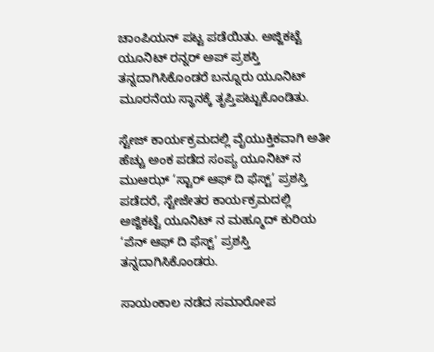ಚಾಂಪಿಯನ್ ಪಟ್ಟ ಪಡೆಯಿತು. ಅಜ್ಜಿಕಟ್ಟೆ ಯೂನಿಟ್ ರನ್ನರ್ ಅಪ್ ಪ್ರಶಸ್ತಿ ತನ್ನದಾಗಿಸಿಕೊಂಡರೆ ಬನ್ನೂರು ಯೂನಿಟ್ ಮೂರನೆಯ ಸ್ಥಾನಕ್ಕೆ ತೃಪ್ತಿಪಟ್ಟುಕೊಂಡಿತು.

ಸ್ಟೇಜ್ ಕಾರ್ಯಕ್ರಮದಲ್ಲಿ ವೈಯುಕ್ತಿಕವಾಗಿ ಅತೀ ಹೆಚ್ಚು ಅಂಕ ಪಡೆದ ಸಂಪ್ಯ ಯೂನಿಟ್ ನ ಮುಆಝ್ ‘ಸ್ಟಾರ್ ಆಫ್ ದಿ ಫೆಸ್ಟ್’ ಪ್ರಶಸ್ತಿ ಪಡೆದರೆ, ಸ್ಟೇಜೇತರ ಕಾರ್ಯಕ್ರಮದಲ್ಲಿ ಅಜ್ಜಿಕಟ್ಟೆ ಯೂನಿಟ್ ನ ಮಹ್ಮೂದ್ ಕುರಿಯ ‘ಪೆನ್ ಆಫ್ ದಿ ಫೆಸ್ಟ್’ ಪ್ರಶಸ್ತಿ ತನ್ನದಾಗಿಸಿಕೊಂಡರು.

ಸಾಯಂಕಾಲ ನಡೆದ ಸಮಾರೋಪ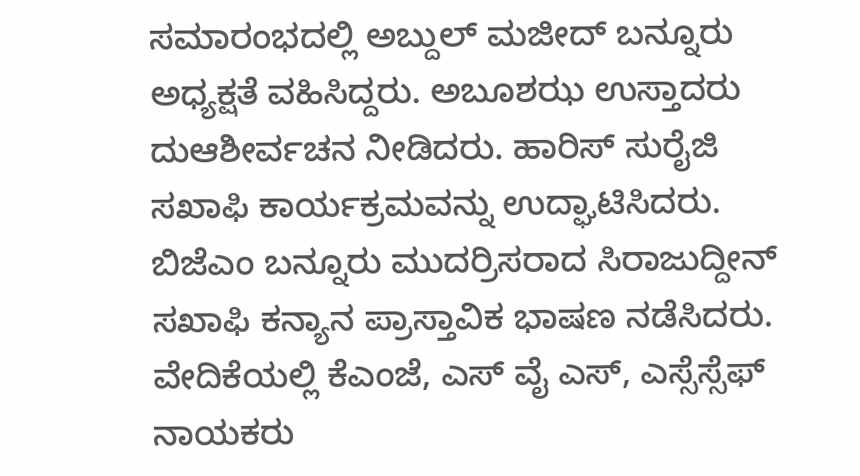ಸಮಾರಂಭದಲ್ಲಿ ಅಬ್ದುಲ್ ಮಜೀದ್ ಬನ್ನೂರು ಅಧ್ಯಕ್ಷತೆ ವಹಿಸಿದ್ದರು. ಅಬೂಶಝ ಉಸ್ತಾದರು ದುಆಶೀರ್ವಚನ ನೀಡಿದರು. ಹಾರಿಸ್ ಸುರೈಜಿ ಸಖಾಫಿ ಕಾರ್ಯಕ್ರಮವನ್ನು ಉದ್ಘಾಟಿಸಿದರು. ಬಿಜೆಎಂ ಬನ್ನೂರು ಮುದರ್ರಿಸರಾದ ಸಿರಾಜುದ್ದೀನ್ ಸಖಾಫಿ ಕನ್ಯಾನ ಪ್ರಾಸ್ತಾವಿಕ ಭಾಷಣ ನಡೆಸಿದರು. ವೇದಿಕೆಯಲ್ಲಿ ಕೆಎಂಜೆ, ಎಸ್ ವೈ ಎಸ್, ಎಸ್ಸೆಸ್ಸೆಫ್ ನಾಯಕರು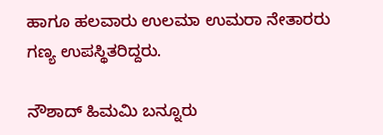ಹಾಗೂ ಹಲವಾರು ಉಲಮಾ ಉಮರಾ ನೇತಾರರು ಗಣ್ಯ ಉಪಸ್ಥಿತರಿದ್ದರು.

ನೌಶಾದ್ ಹಿಮಮಿ ಬನ್ನೂರು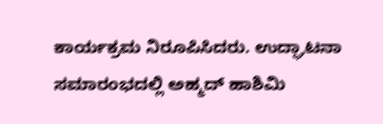ಕಾರ್ಯಕ್ರಮ ನಿರೂಪಿಸಿದರು. ಉದ್ಘಾಟನಾ ಸಮಾರಂಭದಲ್ಲಿ ಅಹ್ಮದ್ ಹಾಶಿಮಿ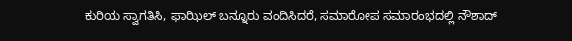ಕುರಿಯ ಸ್ವಾಗತಿಸಿ, ಫಾಝಿಲ್ ಬನ್ನೂರು ವಂದಿಸಿದರೆ, ಸಮಾರೋಪ ಸಮಾರಂಭದಲ್ಲಿ ನೌಶಾದ್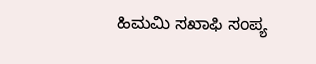ಹಿಮಮಿ ಸಖಾಫಿ ಸಂಪ್ಯ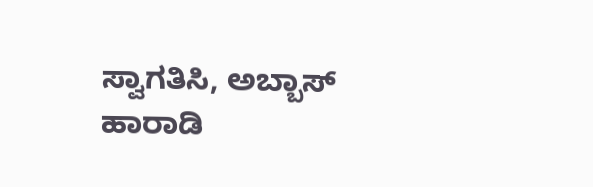ಸ್ವಾಗತಿಸಿ, ಅಬ್ಬಾಸ್ ಹಾರಾಡಿ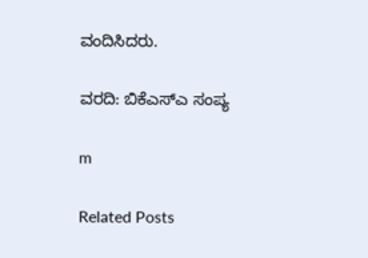ವಂದಿಸಿದರು.

ವರದಿ: ಬಿಕೆಎಸ್ಎ ಸಂಪ್ಯ

m

Related Posts